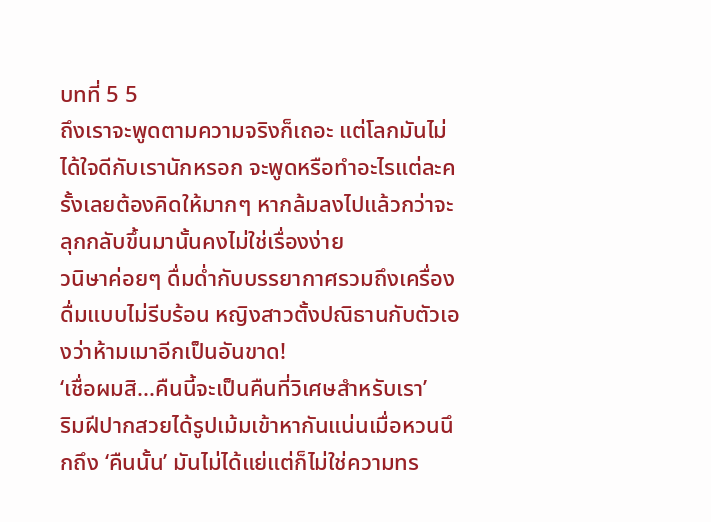บทที่ 5 5
ถึงเราจะพูดตามความจริงก็เถอะ แต่โลกมันไม่ได้ใจดีกับเรานักหรอก จะพูดหรือทำอะไรแต่ละครั้งเลยต้องคิดให้มากๆ หากล้มลงไปแล้วกว่าจะลุกกลับขึ้นมานั้นคงไม่ใช่เรื่องง่าย
วนิษาค่อยๆ ดื่มด่ำกับบรรยากาศรวมถึงเครื่องดื่มแบบไม่รีบร้อน หญิงสาวตั้งปณิธานกับตัวเองว่าห้ามเมาอีกเป็นอันขาด!
‘เชื่อผมสิ...คืนนี้จะเป็นคืนที่วิเศษสำหรับเรา’
ริมฝีปากสวยได้รูปเม้มเข้าหากันแน่นเมื่อหวนนึกถึง ‘คืนนั้น’ มันไม่ได้แย่แต่ก็ไม่ใช่ความทร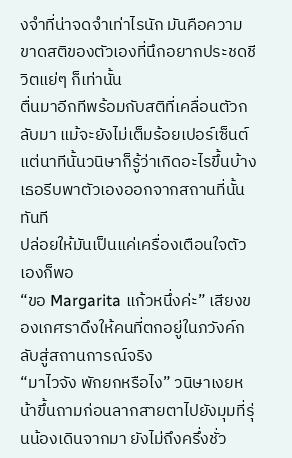งจำที่น่าจดจำเท่าไรนัก มันคือความขาดสติของตัวเองที่นึกอยากประชดชีวิตแย่ๆ ก็เท่านั้น
ตื่นมาอีกทีพร้อมกับสติที่เคลื่อนตัวกลับมา แม้จะยังไม่เต็มร้อยเปอร์เซ็นต์แต่นาทีนั้นวนิษาก็รู้ว่าเกิดอะไรขึ้นบ้าง เธอรีบพาตัวเองออกจากสถานที่นั้นทันที
ปล่อยให้มันเป็นแค่เครื่องเตือนใจตัวเองก็พอ
“ขอ Margarita แก้วหนึ่งค่ะ” เสียงของเกศราดึงให้คนที่ตกอยู่ในภวังค์กลับสู่สถานการณ์จริง
“มาไวจัง พักยกหรือไง” วนิษาเงยหน้าขึ้นถามก่อนลากสายตาไปยังมุมที่รุ่นน้องเดินจากมา ยังไม่ถึงครึ่งชั่ว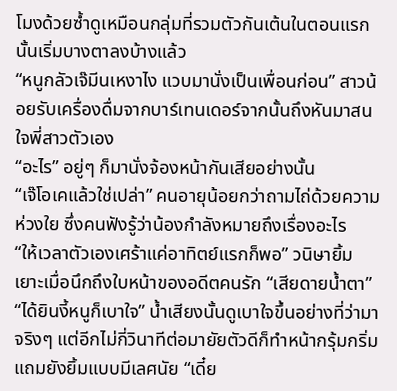โมงด้วยซ้ำดูเหมือนกลุ่มที่รวมตัวกันเต้นในตอนแรกนั้นเริ่มบางตาลงบ้างแล้ว
“หนูกลัวเจ๊มีนเหงาไง แวบมานั่งเป็นเพื่อนก่อน” สาวน้อยรับเครื่องดื่มจากบาร์เทนเดอร์จากนั้นถึงหันมาสนใจพี่สาวตัวเอง
“อะไร” อยู่ๆ ก็มานั่งจ้องหน้ากันเสียอย่างนั้น
“เจ๊โอเคแล้วใช่เปล่า” คนอายุน้อยกว่าถามไถ่ด้วยความห่วงใย ซึ่งคนฟังรู้ว่าน้องกำลังหมายถึงเรื่องอะไร
“ให้เวลาตัวเองเศร้าแค่อาทิตย์แรกก็พอ” วนิษายิ้มเยาะเมื่อนึกถึงใบหน้าของอดีตคนรัก “เสียดายน้ำตา”
“ได้ยินงี้หนูก็เบาใจ” น้ำเสียงนั้นดูเบาใจขึ้นอย่างที่ว่ามาจริงๆ แต่อีกไม่กี่วินาทีต่อมายัยตัวดีก็ทำหน้ากรุ้มกริ่มแถมยังยิ้มแบบมีเลศนัย “เดี๋ย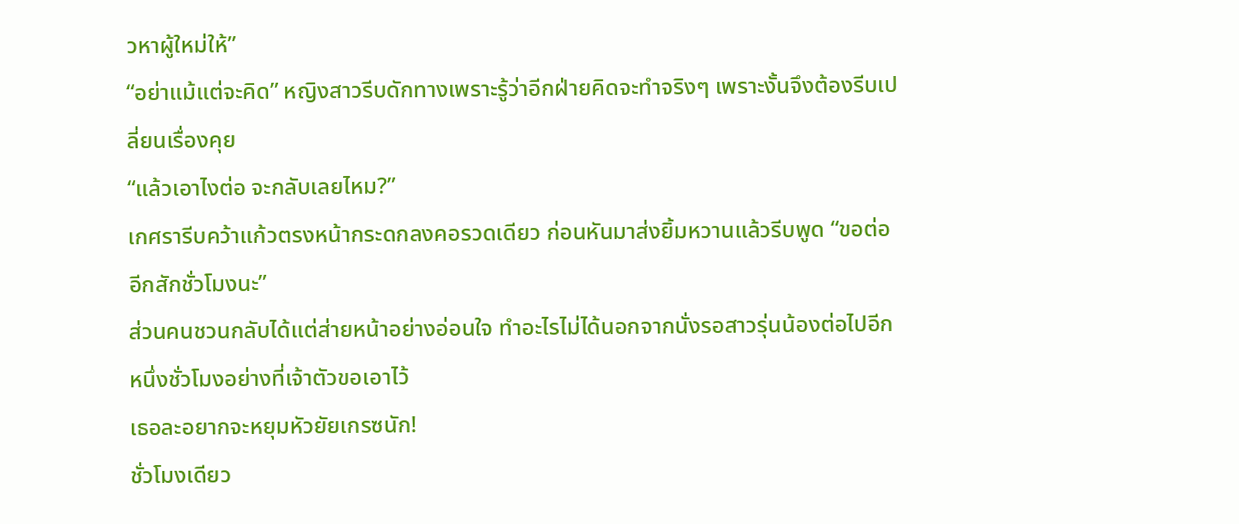วหาผู้ใหม่ให้”
“อย่าแม้แต่จะคิด” หญิงสาวรีบดักทางเพราะรู้ว่าอีกฝ่ายคิดจะทำจริงๆ เพราะงั้นจึงต้องรีบเปลี่ยนเรื่องคุย
“แล้วเอาไงต่อ จะกลับเลยไหม?”
เกศรารีบคว้าแก้วตรงหน้ากระดกลงคอรวดเดียว ก่อนหันมาส่งยิ้มหวานแล้วรีบพูด “ขอต่ออีกสักชั่วโมงนะ”
ส่วนคนชวนกลับได้แต่ส่ายหน้าอย่างอ่อนใจ ทำอะไรไม่ได้นอกจากนั่งรอสาวรุ่นน้องต่อไปอีกหนึ่งชั่วโมงอย่างที่เจ้าตัวขอเอาไว้
เธอละอยากจะหยุมหัวยัยเกรซนัก!
ชั่วโมงเดียว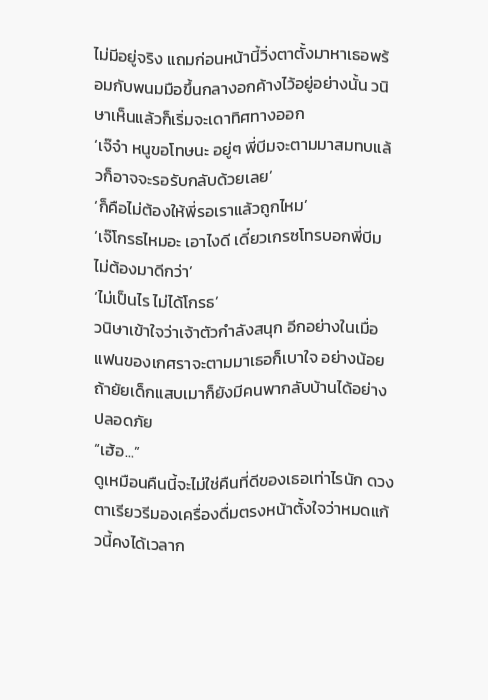ไม่มีอยู่จริง แถมก่อนหน้านี้วิ่งตาตั้งมาหาเธอพร้อมกับพนมมือขึ้นกลางอกค้างไว้อยู่อย่างนั้น วนิษาเห็นแล้วก็เริ่มจะเดาทิศทางออก
‘เจ๊จ๋า หนูขอโทษนะ อยู่ๆ พี่บีมจะตามมาสมทบแล้วก็อาจจะรอรับกลับด้วยเลย’
‘ก็คือไม่ต้องให้พี่รอเราแล้วถูกไหม’
‘เจ๊โกรธไหมอะ เอาไงดี เดี๋ยวเกรซโทรบอกพี่บีมไม่ต้องมาดีกว่า’
‘ไม่เป็นไร ไม่ได้โกรธ’
วนิษาเข้าใจว่าเจ้าตัวกำลังสนุก อีกอย่างในเมื่อแฟนของเกศราจะตามมาเธอก็เบาใจ อย่างน้อยถ้ายัยเด็กแสบเมาก็ยังมีคนพากลับบ้านได้อย่างปลอดภัย
“เฮ้อ...”
ดูเหมือนคืนนี้จะไม่ใช่คืนที่ดีของเธอเท่าไรนัก ดวงตาเรียวรีมองเครื่องดื่มตรงหน้าตั้งใจว่าหมดแก้วนี้คงได้เวลาก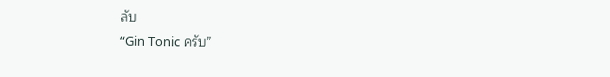ลับ
“Gin Tonic ครับ”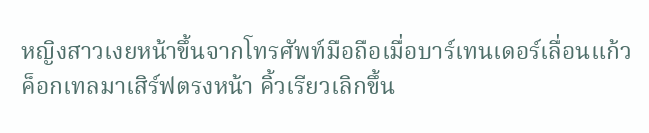หญิงสาวเงยหน้าขึ้นจากโทรศัพท์มือถือเมื่อบาร์เทนเดอร์เลื่อนแก้วค็อกเทลมาเสิร์ฟตรงหน้า คิ้วเรียวเลิกขึ้น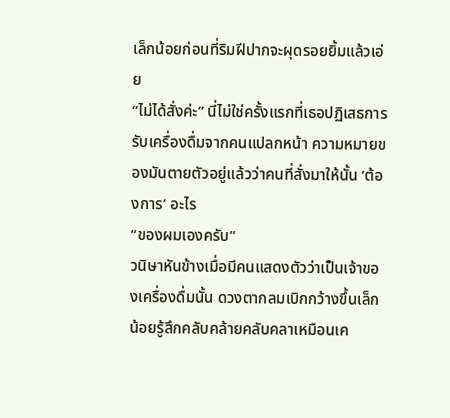เล็กน้อยก่อนที่ริมฝีปากจะผุดรอยยิ้มแล้วเอ่ย
“ไม่ได้สั่งค่ะ” นี่ไม่ใช่ครั้งแรกที่เธอปฏิเสธการรับเครื่องดื่มจากคนแปลกหน้า ความหมายของมันตายตัวอยู่แล้วว่าคนที่สั่งมาให้นั้น ‘ต้องการ’ อะไร
“ของผมเองครับ”
วนิษาหันข้างเมื่อมีคนแสดงตัวว่าเป็นเจ้าของเครื่องดื่มนั้น ดวงตากลมเบิกกว้างขึ้นเล็กน้อยรู้สึกคลับคล้ายคลับคลาเหมือนเค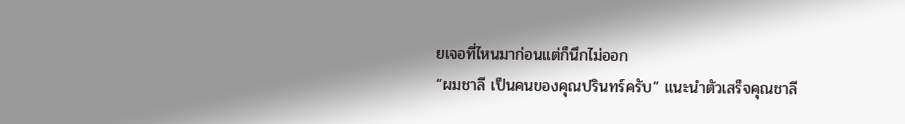ยเจอที่ไหนมาก่อนแต่ก็นึกไม่ออก
“ผมชาลี เป็นคนของคุณปรินทร์ครับ” แนะนำตัวเสร็จคุณชาลี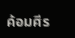ค้อมศีร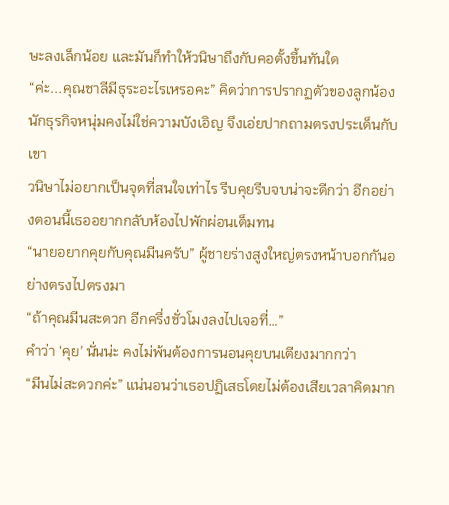ษะลงเล็กน้อย และมันก็ทำให้วนิษาถึงกับคอตั้งขึ้นทันใด
“ค่ะ...คุณชาลีมีธุระอะไรเหรอคะ” คิดว่าการปรากฏตัวของลูกน้องนักธุรกิจหนุ่มคงไม่ใช่ความบังเอิญ จึงเอ่ยปากถามตรงประเด็นกับเขา
วนิษาไม่อยากเป็นจุดที่สนใจเท่าไร รีบคุยรีบจบน่าจะดีกว่า อีกอย่างตอนนี้เธออยากกลับห้องไปพักผ่อนเต็มทน
“นายอยากคุยกับคุณมีนครับ” ผู้ชายร่างสูงใหญ่ตรงหน้าบอกกันอย่างตรงไปตรงมา
“ถ้าคุณมีนสะดวก อีกครึ่งชั่วโมงลงไปเจอที่…”
คำว่า ‘คุย’ นั่นน่ะ คงไม่พ้นต้องการนอนคุยบนเตียงมากกว่า
“มีนไม่สะดวกค่ะ” แน่นอนว่าเธอปฏิเสธโดยไม่ต้องเสียเวลาคิดมาก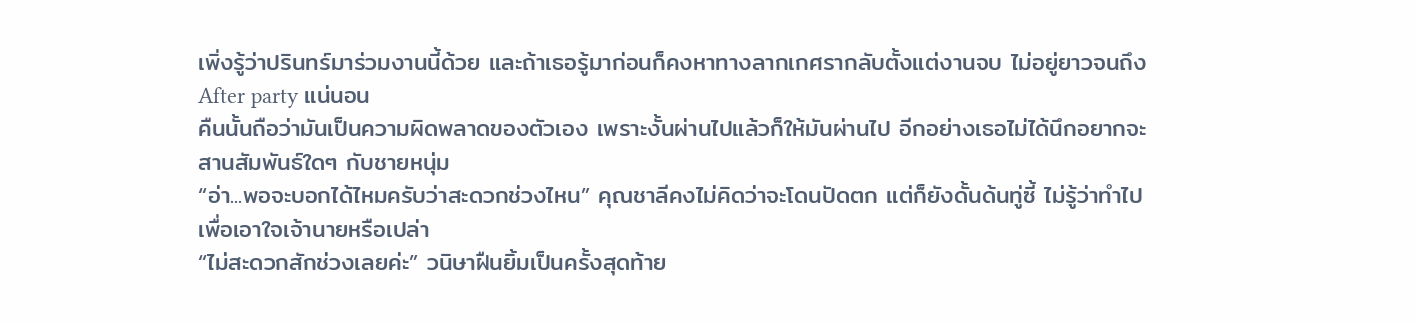เพิ่งรู้ว่าปรินทร์มาร่วมงานนี้ด้วย และถ้าเธอรู้มาก่อนก็คงหาทางลากเกศรากลับตั้งแต่งานจบ ไม่อยู่ยาวจนถึง After party แน่นอน
คืนนั้นถือว่ามันเป็นความผิดพลาดของตัวเอง เพราะงั้นผ่านไปแล้วก็ให้มันผ่านไป อีกอย่างเธอไม่ได้นึกอยากจะสานสัมพันธ์ใดๆ กับชายหนุ่ม
“อ่า...พอจะบอกได้ไหมครับว่าสะดวกช่วงไหน” คุณชาลีคงไม่คิดว่าจะโดนปัดตก แต่ก็ยังดั้นด้นทู่ซี้ ไม่รู้ว่าทำไปเพื่อเอาใจเจ้านายหรือเปล่า
“ไม่สะดวกสักช่วงเลยค่ะ” วนิษาฝืนยิ้มเป็นครั้งสุดท้าย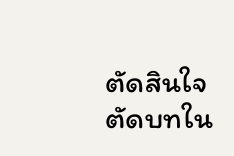ตัดสินใจตัดบทใน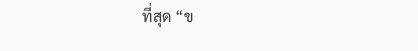ที่สุด “ข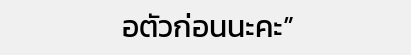อตัวก่อนนะคะ”